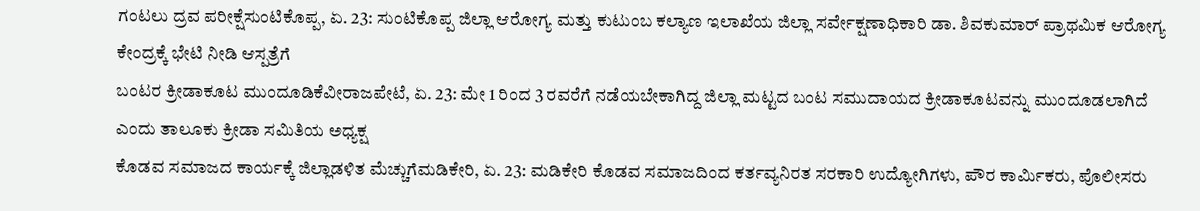ಗಂಟಲು ದ್ರವ ಪರೀಕ್ಷೆಸುಂಟಿಕೊಪ್ಪ, ಏ. 23: ಸುಂಟಿಕೊಪ್ಪ ಜಿಲ್ಲಾ ಆರೋಗ್ಯ ಮತ್ತು ಕುಟುಂಬ ಕಲ್ಯಾಣ ಇಲಾಖೆಯ ಜಿಲ್ಲಾ ಸರ್ವೇಕ್ಷಣಾಧಿಕಾರಿ ಡಾ. ಶಿವಕುಮಾರ್ ಪ್ರಾಥಮಿಕ ಆರೋಗ್ಯ ಕೇಂದ್ರಕ್ಕೆ ಭೇಟಿ ನೀಡಿ ಆಸ್ಪತ್ರೆಗೆ
ಬಂಟರ ಕ್ರೀಡಾಕೂಟ ಮುಂದೂಡಿಕೆವೀರಾಜಪೇಟೆ, ಏ. 23: ಮೇ 1 ರಿಂದ 3 ರವರೆಗೆ ನಡೆಯಬೇಕಾಗಿದ್ದ ಜಿಲ್ಲಾ ಮಟ್ಟದ ಬಂಟ ಸಮುದಾಯದ ಕ್ರೀಡಾಕೂಟವನ್ನು ಮುಂದೂಡಲಾಗಿದೆ ಎಂದು ತಾಲೂಕು ಕ್ರೀಡಾ ಸಮಿತಿಯ ಅಧ್ಯಕ್ಷ
ಕೊಡವ ಸಮಾಜದ ಕಾರ್ಯಕ್ಕೆ ಜಿಲ್ಲಾಡಳಿತ ಮೆಚ್ಚುಗೆಮಡಿಕೇರಿ, ಏ. 23: ಮಡಿಕೇರಿ ಕೊಡವ ಸಮಾಜದಿಂದ ಕರ್ತವ್ಯನಿರತ ಸರಕಾರಿ ಉದ್ಯೋಗಿಗಳು, ಪೌರ ಕಾರ್ಮಿಕರು, ಪೊಲೀಸರು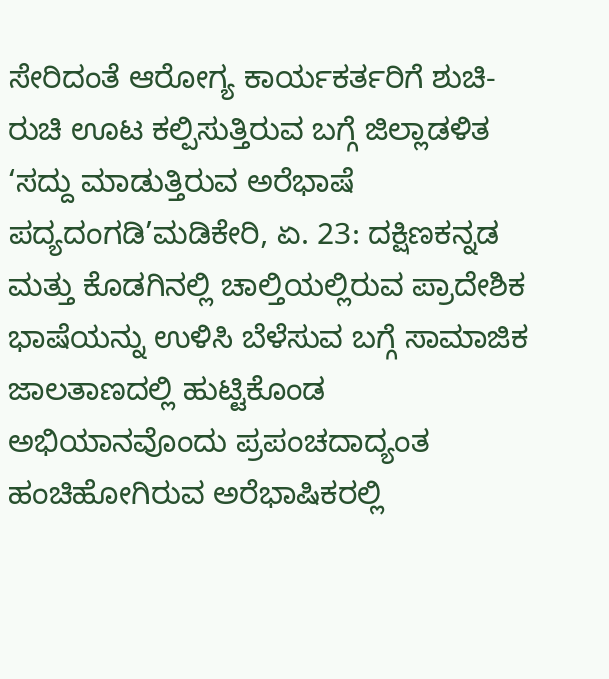ಸೇರಿದಂತೆ ಆರೋಗ್ಯ ಕಾರ್ಯಕರ್ತರಿಗೆ ಶುಚಿ-ರುಚಿ ಊಟ ಕಲ್ಪಿಸುತ್ತಿರುವ ಬಗ್ಗೆ ಜಿಲ್ಲಾಡಳಿತ
‘ಸದ್ದು ಮಾಡುತ್ತಿರುವ ಅರೆಭಾಷೆ ಪದ್ಯದಂಗಡಿ’ಮಡಿಕೇರಿ, ಏ. 23: ದಕ್ಷಿಣಕನ್ನಡ ಮತ್ತು ಕೊಡಗಿನಲ್ಲಿ ಚಾಲ್ತಿಯಲ್ಲಿರುವ ಪ್ರಾದೇಶಿಕ ಭಾಷೆಯನ್ನು ಉಳಿಸಿ ಬೆಳೆಸುವ ಬಗ್ಗೆ ಸಾಮಾಜಿಕ ಜಾಲತಾಣದಲ್ಲಿ ಹುಟ್ಟಿಕೊಂಡ ಅಭಿಯಾನವೊಂದು ಪ್ರಪಂಚದಾದ್ಯಂತ ಹಂಚಿಹೋಗಿರುವ ಅರೆಭಾಷಿಕರಲ್ಲಿ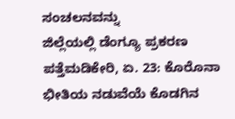ಸಂಚಲನವನ್ನು
ಜಿಲ್ಲೆಯಲ್ಲಿ ಡೆಂಗ್ಯೂ ಪ್ರಕರಣ ಪತ್ತೆಮಡಿಕೇರಿ, ಏ. 23: ಕೊರೊನಾ ಭೀತಿಯ ನಡುವೆಯೆ ಕೊಡಗಿನ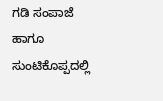ಗಡಿ ಸಂಪಾಜೆ ಹಾಗೂ ಸುಂಟಿಕೊಪ್ಪದಲ್ಲಿ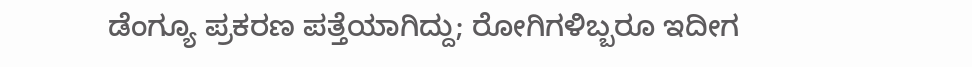ಡೆಂಗ್ಯೂ ಪ್ರಕರಣ ಪತ್ತೆಯಾಗಿದ್ದು; ರೋಗಿಗಳಿಬ್ಬರೂ ಇದೀಗ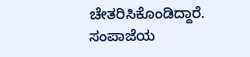ಚೇತರಿಸಿಕೊಂಡಿದ್ದಾರೆ. ಸಂಪಾಜೆಯ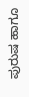ಪುರುಷ ಹಾಗೂ